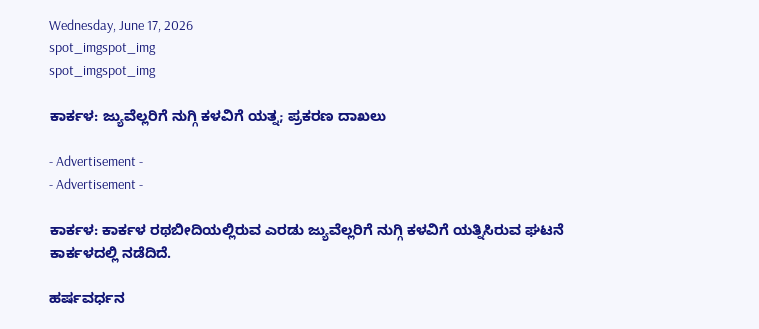Wednesday, June 17, 2026
spot_imgspot_img
spot_imgspot_img

ಕಾರ್ಕಳ: ಜ್ಯುವೆಲ್ಲರಿಗೆ ನುಗ್ಗಿ ಕಳವಿಗೆ ಯತ್ನ; ಪ್ರಕರಣ ದಾಖಲು

- Advertisement -
- Advertisement -

ಕಾರ್ಕಳ: ಕಾರ್ಕಳ ರಥಬೀದಿಯಲ್ಲಿರುವ ಎರಡು ಜ್ಯುವೆಲ್ಲರಿಗೆ ನುಗ್ಗಿ ಕಳವಿಗೆ ಯತ್ನಿಸಿರುವ ಘಟನೆ ಕಾರ್ಕಳದಲ್ಲಿ ನಡೆದಿದೆ.

ಹರ್ಷವರ್ಧನ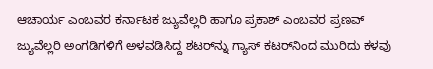ಆಚಾರ್ಯ ಎಂಬವರ ಕರ್ನಾಟಕ ಜ್ಯುವೆಲ್ಲರಿ ಹಾಗೂ ಪ್ರಕಾಶ್ ಎಂಬವರ ಪ್ರಣವ್ ಜ್ಯುವೆಲ್ಲರಿ ಅಂಗಡಿಗಳಿಗೆ ಅಳವಡಿಸಿದ್ದ ಶಟರ್‌ನ್ನು ಗ್ಯಾಸ್ ಕಟರ್‌ನಿಂದ ಮುರಿದು ಕಳವು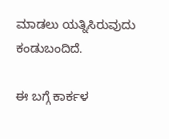ಮಾಡಲು ಯತ್ನಿಸಿರುವುದು ಕಂಡುಬಂದಿದೆ.

ಈ ಬಗ್ಗೆ ಕಾರ್ಕಳ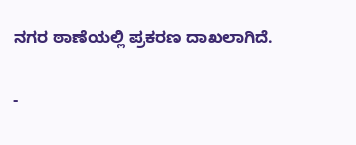ನಗರ ಠಾಣೆಯಲ್ಲಿ ಪ್ರಕರಣ ದಾಖಲಾಗಿದೆ.

-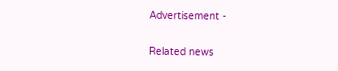Advertisement -

Related news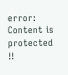error: Content is protected !!